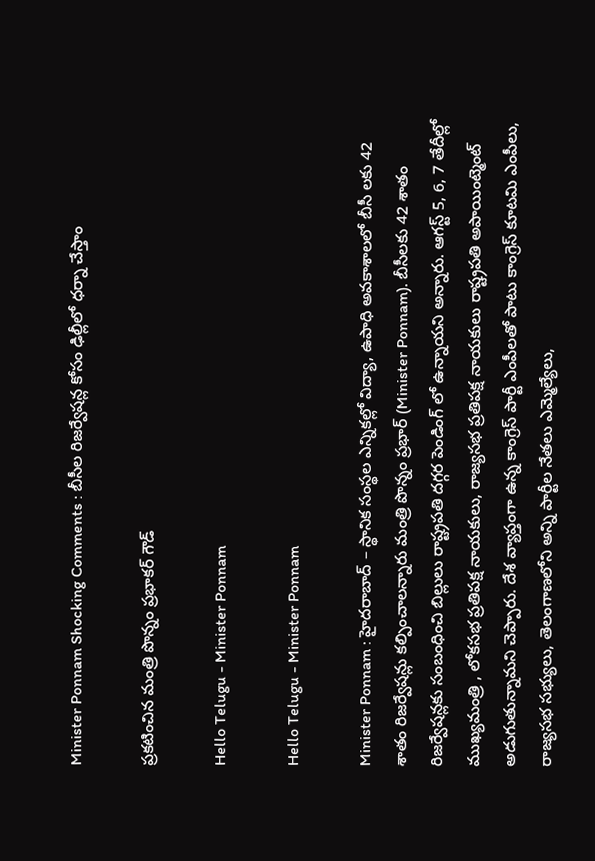Minister Ponnam Shocking Comments : బీసీల రిజ‌ర్వేష‌న్ల కోసం ఢిల్లీలో ధ‌ర్నా చేస్తాం

ప్ర‌క‌టించిన మంత్రి పొన్నం ప్ర‌భాక‌ర్ గౌడ్

Hello Telugu - Minister Ponnam

Hello Telugu - Minister Ponnam

Minister Ponnam : హైద‌రాబాద్ – స్థానిక సంస్థల ఎన్నికల్లో విద్యా, ఉపాధి అవకాశాలలో బీసీ లకు 42 శాతం రిజర్వేషన్లు కల్పించాలన్నారు మంత్రి పొన్నం ప్ర‌భార్ (Minister Ponnam). బీసీలకు 42 శాతం రిజర్వేషన్లకు సంబంధించి బిల్లులు రాష్ట్రపతి దగ్గర పెండింగ్ లో ఉన్నాయని అన్నారు. ఆగస్ట్ 5, 6, 7 తేదీల్లో ముఖ్యమంత్రి , లోకసభ ప్రతిపక్ష నాయకులు, రాజ్యసభ ప్రతిపక్ష నాయకులు రాష్ట్రపతి అపాయింట్మెంట్ అడుగుతున్నామ‌ని చెప్పారు. దేశ వ్యాప్తంగా ఉన్న కాంగ్రెస్ పార్టీ ఎంపీలతో పాటు కాంగ్రెస్ కూటమి ఎంపీలు, రాజ్యసభ సభ్యులు, తెలంగాణలోని అన్ని పార్టీల నేతలు ఎమ్మెల్యేలు,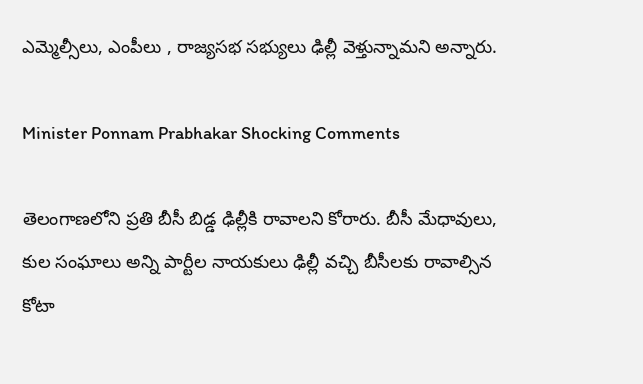ఎమ్మెల్సీలు, ఎంపీలు , రాజ్యసభ సభ్యులు ఢిల్లీ వెళ్తున్నామ‌ని అన్నారు.

Minister Ponnam Prabhakar Shocking Comments

తెలంగాణలోని ప్రతి బీసీ బిడ్డ ఢిల్లీకి రావాల‌ని కోరారు. బీసీ మేధావులు, కుల సంఘాలు అన్ని పార్టీల నాయకులు ఢిల్లీ వచ్చి బీసీలకు రావాల్సిన కోటా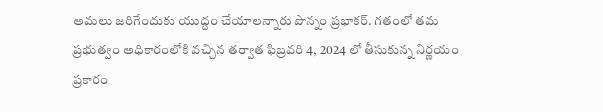అమ‌లు జ‌రిగేందుకు యుద్దం చేయాల‌న్నారు పొన్నం ప్ర‌భాక‌ర్. గతంలో త‌మ‌ ప్రభుత్వం అధికారంలోకి వచ్చిన తర్వాత ఫిబ్రవరి 4, 2024 లో తీసుకున్న నిర్ణయం ప్రకారం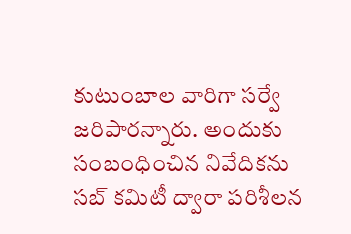కుటుంబాల వారిగా సర్వే జరిపార‌న్నారు. అందుకు సంబంధించిన నివేదికను సబ్ కమిటీ ద్వారా పరిశీలన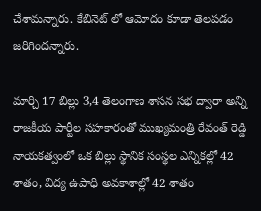చేశామ‌న్నారు. కేబినెట్ లో ఆమోదం కూడా తెల‌ప‌డం జ‌రిగింద‌న్నారు.

మార్చి 17 బిల్లు 3,4 తెలంగాణ శాసన సభ ద్వారా అన్ని రాజకీయ పార్టీల సహకారంతో ముఖ్యమంత్రి రేవంత్ రెడ్డి నాయకత్వంలో ఒక బిల్లు స్థానిక సంస్థల ఎన్నికల్లో 42 శాతం, విద్య ఉపాధి అవకాశాల్లో 42 శాతం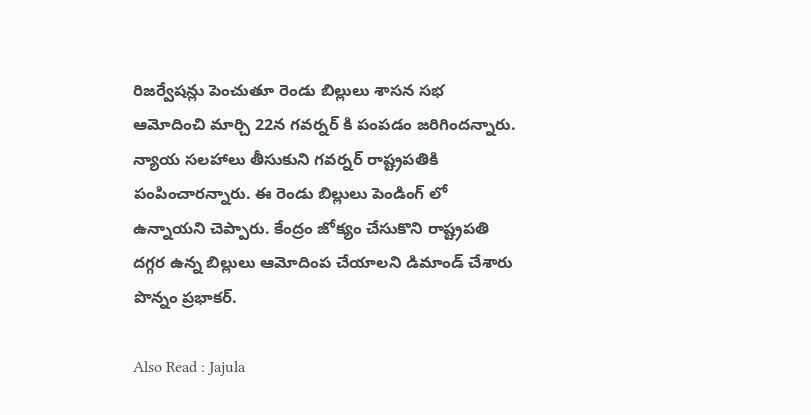రిజర్వేషన్లు పెంచుతూ రెండు బిల్లులు శాసన సభ ఆమోదించి మార్చి 22న గవర్నర్ కి పంపడం జరిగిందన్నారు. న్యాయ స‌ల‌హాలు తీసుకుని గ‌వ‌ర్న‌ర్ రాష్ట్ర‌ప‌తికి పంపించార‌న్నారు. ఈ రెండు బిల్లులు పెండింగ్ లో ఉన్నాయ‌ని చెప్పారు. కేంద్రం జోక్యం చేసుకొని రాష్ట్రపతి దగ్గర ఉన్న బిల్లులు ఆమోదింప చేయాల‌ని డిమాండ్ చేశారు పొన్నం ప్ర‌భాక‌ర్.

Also Read : Jajula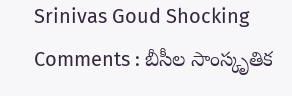Srinivas Goud Shocking Comments : బీసీల సాంస్కృతిక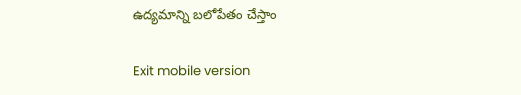ఉద్యమాన్ని బలోపేతం చేస్తాం

Exit mobile version